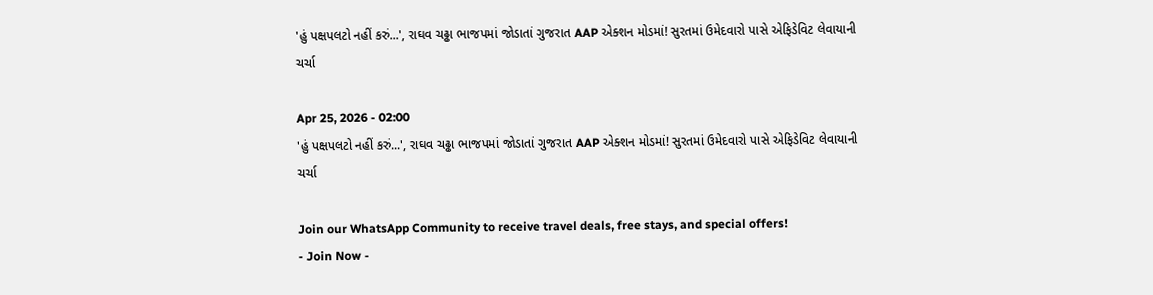'હું પક્ષપલટો નહીં કરું...', રાઘવ ચઢ્ઢા ભાજપમાં જોડાતાં ગુજરાત AAP એક્શન મોડમાં! સુરતમાં ઉમેદવારો પાસે એફિડેવિટ લેવાયાની ચર્ચા

Apr 25, 2026 - 02:00
'હું પક્ષપલટો નહીં કરું...', રાઘવ ચઢ્ઢા ભાજપમાં જોડાતાં ગુજરાત AAP એક્શન મોડમાં! સુરતમાં ઉમેદવારો પાસે એફિડેવિટ લેવાયાની ચર્ચા

Join our WhatsApp Community to receive travel deals, free stays, and special offers!
- Join Now -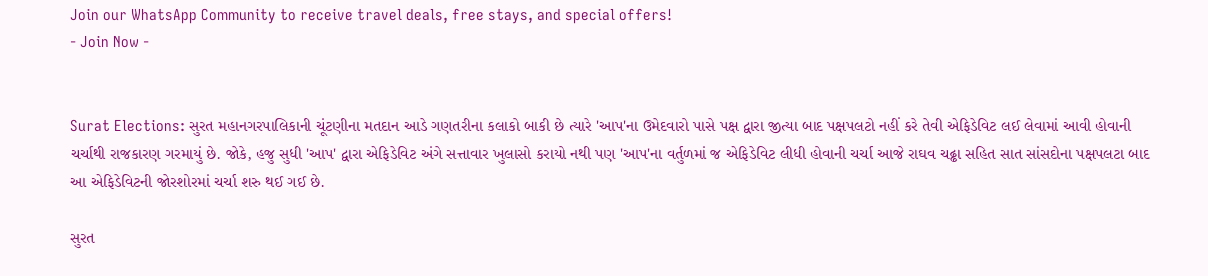Join our WhatsApp Community to receive travel deals, free stays, and special offers!
- Join Now -


Surat Elections: સુરત મહાનગરપાલિકાની ચૂંટણીના મતદાન આડે ગણતરીના કલાકો બાકી છે ત્યારે 'આપ'ના ઉમેદવારો પાસે પક્ષ દ્વારા જીત્યા બાદ પક્ષપલટો નહીં કરે તેવી એફિડેવિટ લઈ લેવામાં આવી હોવાની ચર્ચાથી રાજકારણ ગરમાયું છે. જોકે, હજુ સુધી 'આપ' દ્વારા એફિડેવિટ અંગે સત્તાવાર ખુલાસો કરાયો નથી પણ 'આપ'ના વર્તુળમાં જ એફિડેવિટ લીધી હોવાની ચર્ચા આજે રાઘવ ચઢ્ઢા સહિત સાત સાંસદોના પક્ષપલટા બાદ આ એફિડેવિટની જોરશોરમાં ચર્ચા શરુ થઈ ગઈ છે.

સુરત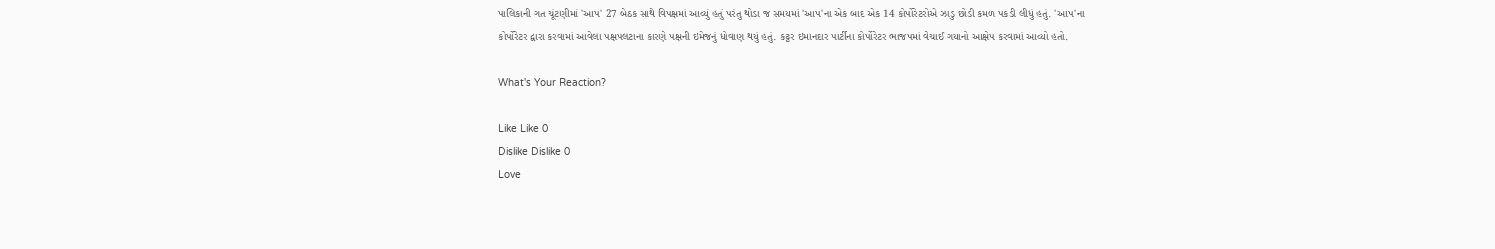પાલિકાની ગત ચૂંટણીમાં 'આપ' 27 બેઠક સાથે વિપક્ષમાં આવ્યું હતું પરંતુ થોડા જ સમયમાં 'આપ'ના એક બાદ એક 14 કોર્પોરેટરોએ ઝાડુ છોડી કમળ પકડી લીધું હતું. 'આપ'ના કોર્પોરેટર દ્વારા કરવામાં આવેલા પક્ષપલટાના કારણે પક્ષની ઇમેજનું ધોવાણ થયું હતું. કટ્ટર ઇમાનદાર પાર્ટીના કોર્પોરેટર ભાજપમાં વેચાઈ ગયાનો આક્ષેપ કરવામાં આવ્યો હતો.

What's Your Reaction?

Like Like 0
Dislike Dislike 0
Love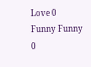Love 0
Funny Funny 0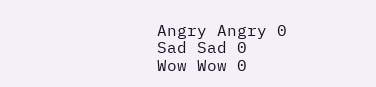Angry Angry 0
Sad Sad 0
Wow Wow 0